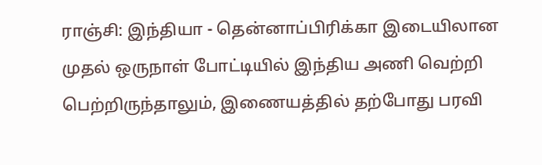ராஞ்சி: இந்தியா - தென்னாப்பிரிக்கா இடையிலான முதல் ஒருநாள் போட்டியில் இந்திய அணி வெற்றி பெற்றிருந்தாலும், இணையத்தில் தற்போது பரவி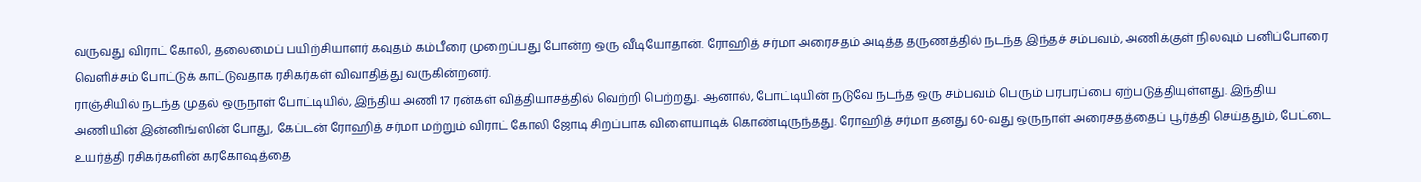வருவது விராட் கோலி, தலைமைப் பயிற்சியாளர் கவுதம் கம்பீரை முறைப்பது போன்ற ஒரு வீடியோதான். ரோஹித் சர்மா அரைசதம் அடித்த தருணத்தில் நடந்த இந்தச் சம்பவம், அணிக்குள் நிலவும் பனிப்போரை வெளிச்சம் போட்டுக் காட்டுவதாக ரசிகர்கள் விவாதித்து வருகின்றனர்.
ராஞ்சியில் நடந்த முதல் ஒருநாள் போட்டியில், இந்திய அணி 17 ரன்கள் வித்தியாசத்தில் வெற்றி பெற்றது. ஆனால், போட்டியின் நடுவே நடந்த ஒரு சம்பவம் பெரும் பரபரப்பை ஏற்படுத்தியுள்ளது. இந்திய அணியின் இன்னிங்ஸின் போது, கேப்டன் ரோஹித் சர்மா மற்றும் விராட் கோலி ஜோடி சிறப்பாக விளையாடிக் கொண்டிருந்தது. ரோஹித் சர்மா தனது 60-வது ஒருநாள் அரைசதத்தைப் பூர்த்தி செய்ததும், பேட்டை உயர்த்தி ரசிகர்களின் கரகோஷத்தை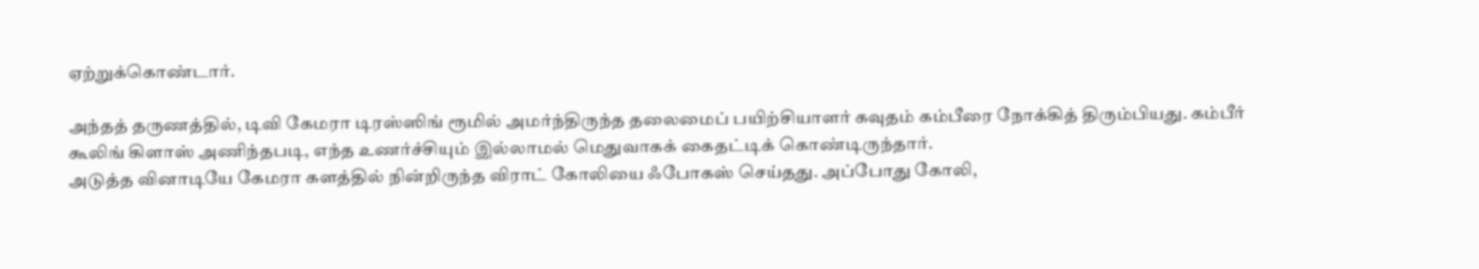ஏற்றுக்கொண்டார்.

அந்தத் தருணத்தில், டிவி கேமரா டிரஸ்ஸிங் ரூமில் அமர்ந்திருந்த தலைமைப் பயிற்சியாளர் கவுதம் கம்பீரை நோக்கித் திரும்பியது. கம்பீர் கூலிங் கிளாஸ் அணிந்தபடி, எந்த உணர்ச்சியும் இல்லாமல் மெதுவாகக் கைதட்டிக் கொண்டிருந்தார்.
அடுத்த வினாடியே கேமரா களத்தில் நின்றிருந்த விராட் கோலியை ஃபோகஸ் செய்தது. அப்போது கோலி,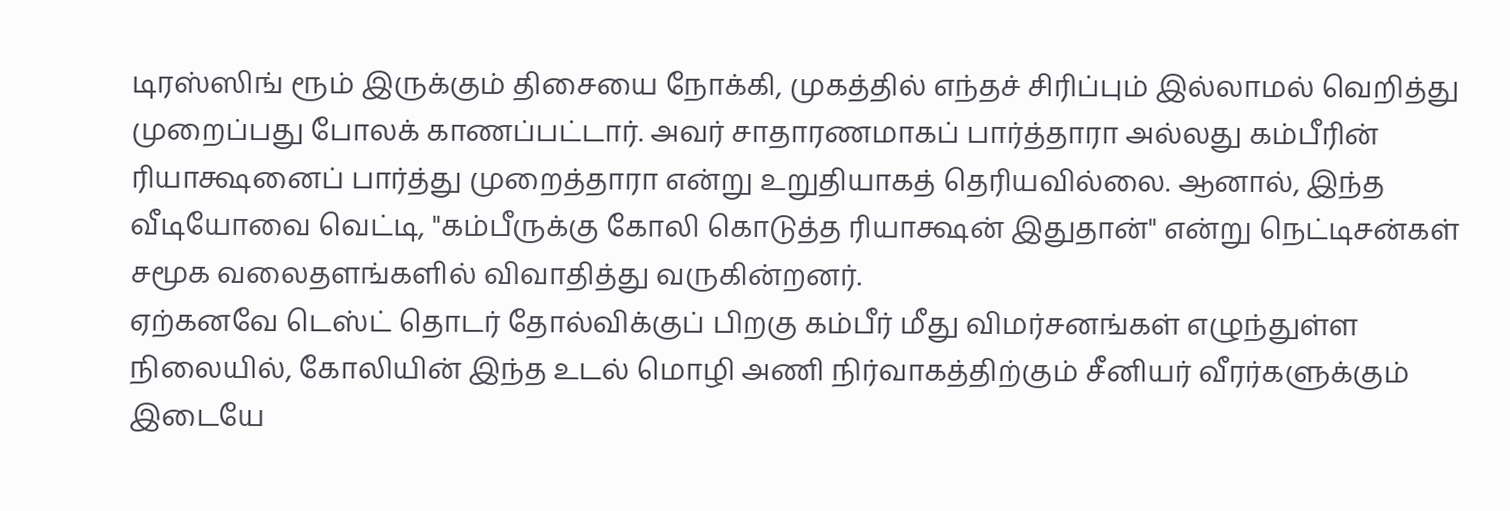டிரஸ்ஸிங் ரூம் இருக்கும் திசையை நோக்கி, முகத்தில் எந்தச் சிரிப்பும் இல்லாமல் வெறித்து முறைப்பது போலக் காணப்பட்டார். அவர் சாதாரணமாகப் பார்த்தாரா அல்லது கம்பீரின் ரியாக்ஷனைப் பார்த்து முறைத்தாரா என்று உறுதியாகத் தெரியவில்லை. ஆனால், இந்த வீடியோவை வெட்டி, "கம்பீருக்கு கோலி கொடுத்த ரியாக்ஷன் இதுதான்" என்று நெட்டிசன்கள் சமூக வலைதளங்களில் விவாதித்து வருகின்றனர்.
ஏற்கனவே டெஸ்ட் தொடர் தோல்விக்குப் பிறகு கம்பீர் மீது விமர்சனங்கள் எழுந்துள்ள நிலையில், கோலியின் இந்த உடல் மொழி அணி நிர்வாகத்திற்கும் சீனியர் வீரர்களுக்கும் இடையே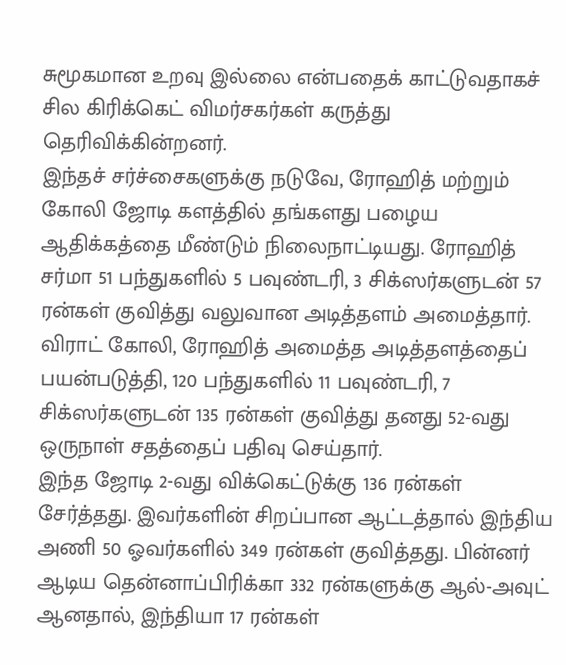சுமூகமான உறவு இல்லை என்பதைக் காட்டுவதாகச் சில கிரிக்கெட் விமர்சகர்கள் கருத்து தெரிவிக்கின்றனர்.
இந்தச் சர்ச்சைகளுக்கு நடுவே, ரோஹித் மற்றும் கோலி ஜோடி களத்தில் தங்களது பழைய ஆதிக்கத்தை மீண்டும் நிலைநாட்டியது. ரோஹித் சர்மா 51 பந்துகளில் 5 பவுண்டரி, 3 சிக்ஸர்களுடன் 57 ரன்கள் குவித்து வலுவான அடித்தளம் அமைத்தார். விராட் கோலி, ரோஹித் அமைத்த அடித்தளத்தைப் பயன்படுத்தி, 120 பந்துகளில் 11 பவுண்டரி, 7 சிக்ஸர்களுடன் 135 ரன்கள் குவித்து தனது 52-வது ஒருநாள் சதத்தைப் பதிவு செய்தார்.
இந்த ஜோடி 2-வது விக்கெட்டுக்கு 136 ரன்கள் சேர்த்தது. இவர்களின் சிறப்பான ஆட்டத்தால் இந்திய அணி 50 ஓவர்களில் 349 ரன்கள் குவித்தது. பின்னர் ஆடிய தென்னாப்பிரிக்கா 332 ரன்களுக்கு ஆல்-அவுட் ஆனதால், இந்தியா 17 ரன்கள்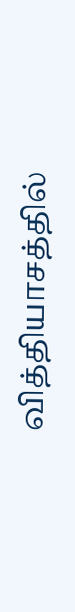வித்தியாசத்தில்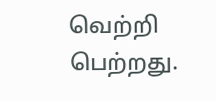வெற்றி பெற்றது.